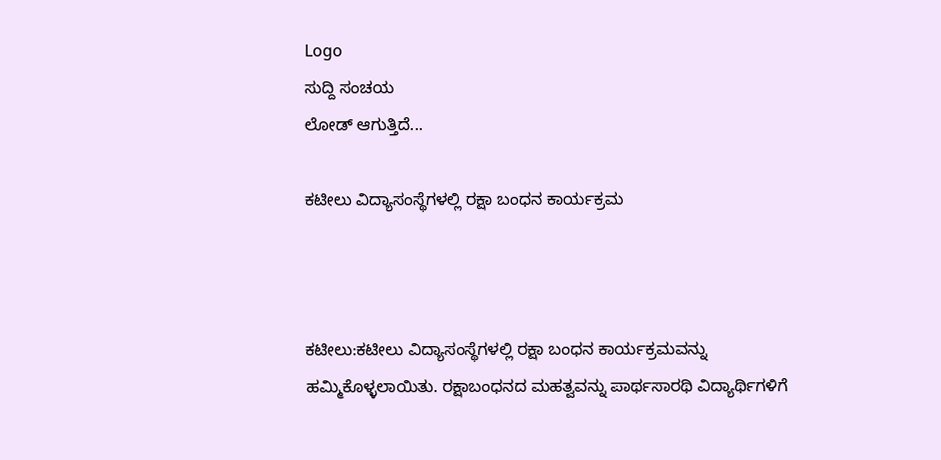Logo
ಸುದ್ದಿ ಸಂಚಯ
ಲೋಡ್ ಆಗುತ್ತಿದೆ...

ಕಟೀಲು ವಿದ್ಯಾಸಂಸ್ಥೆಗಳಲ್ಲಿ ರಕ್ಷಾ ಬಂಧನ ಕಾರ್ಯಕ್ರಮ



ಕಟೀಲು:ಕಟೀಲು ವಿದ್ಯಾಸಂಸ್ಥೆಗಳಲ್ಲಿ ರಕ್ಷಾ ಬಂಧನ ಕಾರ್ಯಕ್ರಮವನ್ನು ಹಮ್ಮಿಕೊಳ್ಳಲಾಯಿತು. ರಕ್ಷಾಬಂಧನದ ಮಹತ್ವವನ್ನು ಪಾರ್ಥಸಾರಥಿ ವಿದ್ಯಾರ್ಥಿಗಳಿಗೆ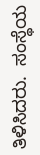ತಿಳಿಸಿದರು.  ಸಂಸ್ಥೆಯ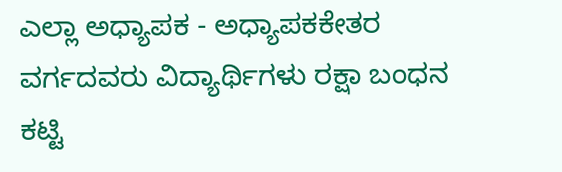ಎಲ್ಲಾ ಅಧ್ಯಾಪಕ - ಅಧ್ಯಾಪಕಕೇತರ ವರ್ಗದವರು ವಿದ್ಯಾರ್ಥಿಗಳು ರಕ್ಷಾ ಬಂಧನ ಕಟ್ಟಿ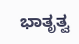ಭಾತೃತ್ವ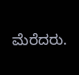ಮೆರೆದರು.